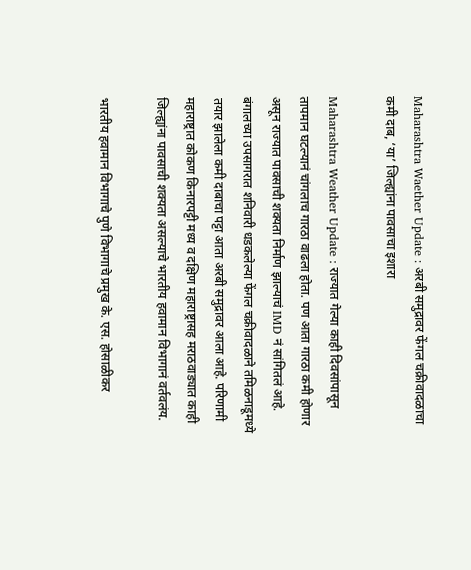Maharashtra Waether Update : अरबी समुद्रावर फेंगल चक्रीवादळाचा कमी दाब, ‘या’ जिल्ह्यांना पावसाचा इशारा

Maharashtra Weather Update : राज्यात गेल्या काही दिवसांपासून तापमान घटल्यानं चांगलाच गारठा वाढला होता. पण आता गारठा कमी होणार असून राज्यात पावसाची शक्यता निर्माण झाल्याचं IMD नं सांगितलं आहे. बंगालच्या उपसागरात शनिवारी धडकलेल्या फेंगल चक्रीवादळाने तमिळनाडूमध्ये तयार झालेला कमी दाबाचा पट्टा आता अरबी समुद्रावर आला आहे. परिणामी महाराष्ट्रात कोकण किनारपट्टी मध्य व दक्षिण महाराष्ट्रासह मराठवाड्यात काही जिल्ह्यांना पावसाची शक्यता असल्याचे भारतीय हवामान विभागानं वर्तवलंय.

भारतीय हवामान विभागाचे पुणे विभागाचे प्रमुख के. एस. होसाळीकर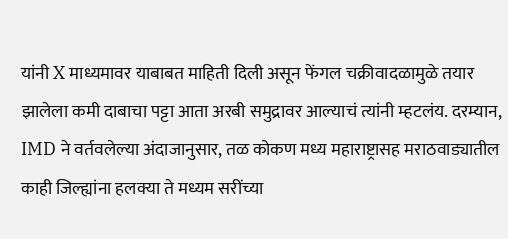यांनी X माध्यमावर याबाबत माहिती दिली असून फेंगल चक्रीवादळामुळे तयार झालेला कमी दाबाचा पट्टा आता अरबी समुद्रावर आल्याचं त्यांनी म्हटलंय. दरम्यान, IMD ने वर्तवलेल्या अंदाजानुसार, तळ कोकण मध्य महाराष्ट्रासह मराठवाड्यातील काही जिल्ह्यांना हलक्या ते मध्यम सरींच्या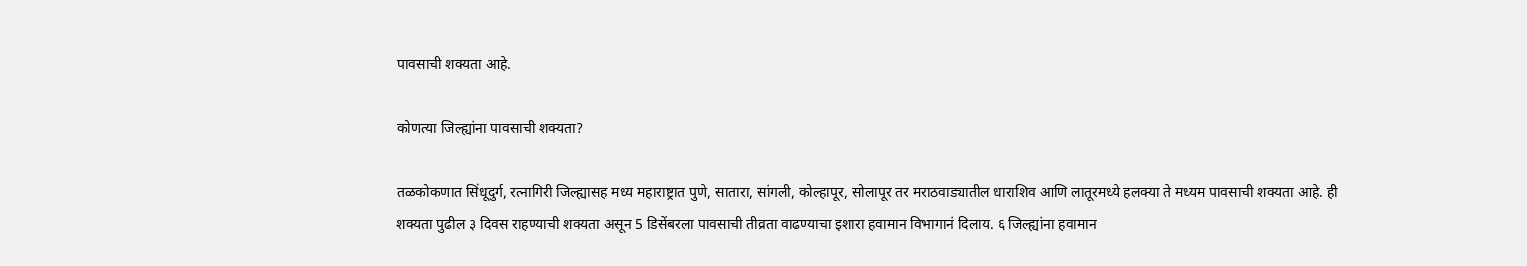पावसाची शक्यता आहे.

कोणत्या जिल्ह्यांना पावसाची शक्यता?

तळकोकणात सिंधूदुर्ग, रत्नागिरी जिल्ह्यासह मध्य महाराष्ट्रात पुणे, सातारा, सांगली, कोल्हापूर, सोलापूर तर मराठवाड्यातील धाराशिव आणि लातूरमध्ये हलक्या ते मध्यम पावसाची शक्यता आहे. ही शक्यता पुढील ३ दिवस राहण्याची शक्यता असून 5 डिसेंबरला पावसाची तीव्रता वाढण्याचा इशारा हवामान विभागानं दिलाय. ६ जिल्ह्यांना हवामान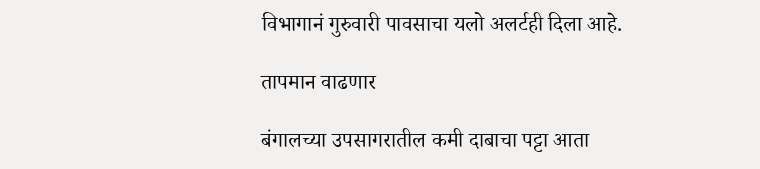विभागानं गुरुवारी पावसाचा यलो अलर्टही दिला आहे.

तापमान वाढणार

बंगालच्या उपसागरातील कमी दाबाचा पट्टा आता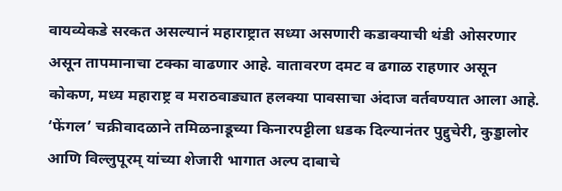वायव्येकडे सरकत असल्यानं महाराष्ट्रात सध्या असणारी कडाक्याची थंडी ओसरणार असून तापमानाचा टक्का वाढणार आहे. वातावरण दमट व ढगाळ राहणार असून कोकण, मध्य महाराष्ट्र व मराठवाड्यात हलक्या पावसाचा अंदाज वर्तवण्यात आला आहे. ‘फेंगल’ चक्रीवादळाने तमिळनाडूच्या किनारपट्टीला धडक दिल्यानंतर पुद्दुचेरी, कुड्डालोर आणि विल्लुपूरम् यांच्या शेजारी भागात अल्प दाबाचे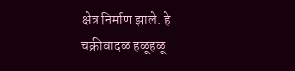क्षेत्र निर्माण झाले. हे चक्रीवादळ हळूहळू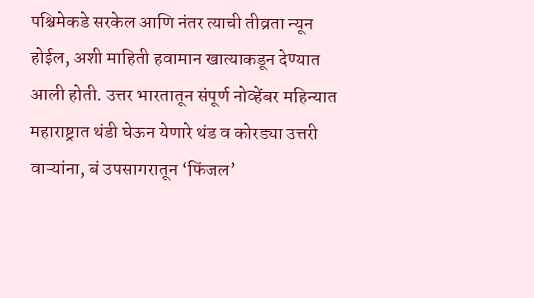पश्चिमेकडे सरकेल आणि नंतर त्याची तीव्रता न्यून होईल, अशी माहिती हवामान खात्याकडून देण्यात आली होती. उत्तर भारतातून संपूर्ण नोव्हेंबर महिन्यात महाराष्ट्रात थंडी घेऊन येणारे थंड व कोरड्या उत्तरी वाऱ्यांना, बं उपसागरातून ‘फिंजल’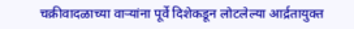चक्रीवादळाच्या वाऱ्यांना पूर्वे दिशेकडून लोटलेल्या आर्द्रतायुक्त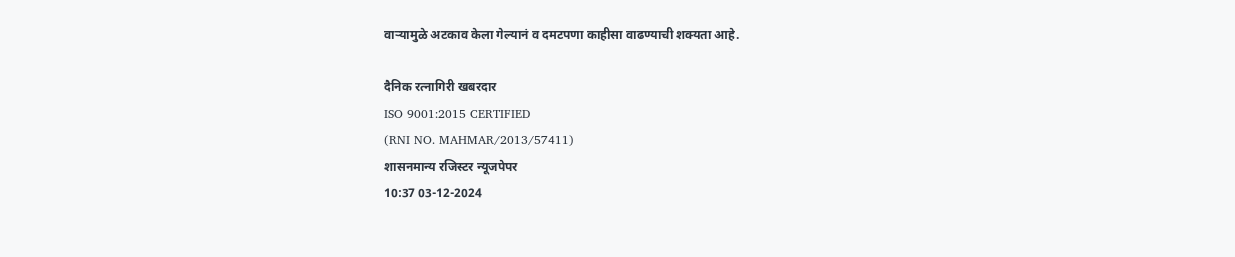वाऱ्यामुळे अटकाव केला गेल्यानं व दमटपणा काहीसा वाढण्याची शक्यता आहे.

दैनिक रत्नागिरी खबरदार
ISO 9001:2015 CERTIFIED
(RNI NO. MAHMAR/2013/57411)
शासनमान्य रजिस्टर न्यूजपेपर
10:37 03-12-2024